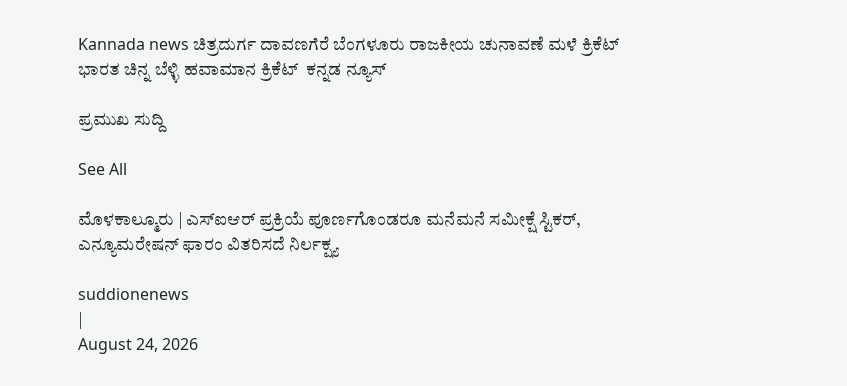Kannada news ಚಿತ್ರದುರ್ಗ ದಾವಣಗೆರೆ ಬೆಂಗಳೂರು ರಾಜಕೀಯ ಚುನಾವಣೆ ಮಳೆ ಕ್ರಿಕೆಟ್ ಭಾರತ ಚಿನ್ನ ಬೆಳ್ಳಿ ಹವಾಮಾನ ಕ್ರಿಕೆಟ್  ಕನ್ನಡ ನ್ಯೂಸ್

ಪ್ರಮುಖ ಸುದ್ದಿ

See All

ಮೊಳಕಾಲ್ಮೂರು | ಎಸ್‌ಐಆರ್ ಪ್ರಕ್ರಿಯೆ ಪೂರ್ಣಗೊಂಡರೂ ಮನೆಮನೆ ಸಮೀಕ್ಷೆ ಸ್ಟಿಕರ್, ಎನ್ಯೂಮರೇಷನ್ ಫಾರಂ ವಿತರಿಸದೆ ನಿರ್ಲಕ್ಷ್ಯ

suddionenews
|
August 24, 2026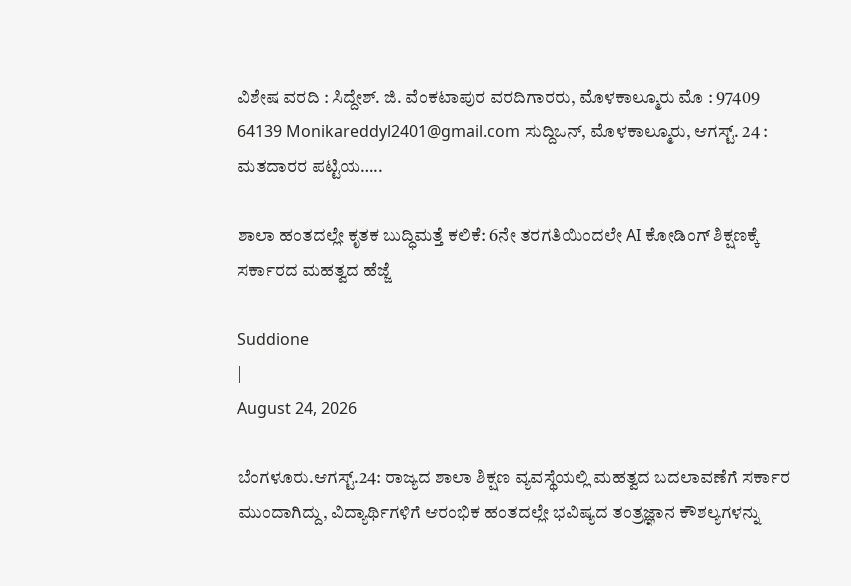ವಿಶೇಷ ವರದಿ : ಸಿದ್ದೇಶ್. ಜಿ. ವೆಂಕಟಾಪುರ ವರದಿಗಾರರು, ಮೊಳಕಾಲ್ಮೂರು ಮೊ : 97409 64139 Monikareddyl2401@gmail.com ಸುದ್ದಿಒನ್, ಮೊಳಕಾಲ್ಮೂರು, ಆಗಸ್ಟ್. 24 : ಮತದಾರರ ಪಟ್ಟಿಯ…..

ಶಾಲಾ ಹಂತದಲ್ಲೇ ಕೃತಕ ಬುದ್ಧಿಮತ್ತೆ ಕಲಿಕೆ: 6ನೇ ತರಗತಿಯಿಂದಲೇ AI ಕೋಡಿಂಗ್ ಶಿಕ್ಷಣಕ್ಕೆ ಸರ್ಕಾರದ ಮಹತ್ವದ ಹೆಜ್ಜೆ

Suddione
|
August 24, 2026

ಬೆಂಗಳೂರು.ಆಗಸ್ಟ್.24: ರಾಜ್ಯದ ಶಾಲಾ ಶಿಕ್ಷಣ ವ್ಯವಸ್ಥೆಯಲ್ಲಿ ಮಹತ್ವದ ಬದಲಾವಣೆಗೆ ಸರ್ಕಾರ ಮುಂದಾಗಿದ್ದು, ವಿದ್ಯಾರ್ಥಿಗಳಿಗೆ ಆರಂಭಿಕ ಹಂತದಲ್ಲೇ ಭವಿಷ್ಯದ ತಂತ್ರಜ್ಞಾನ ಕೌಶಲ್ಯಗಳನ್ನು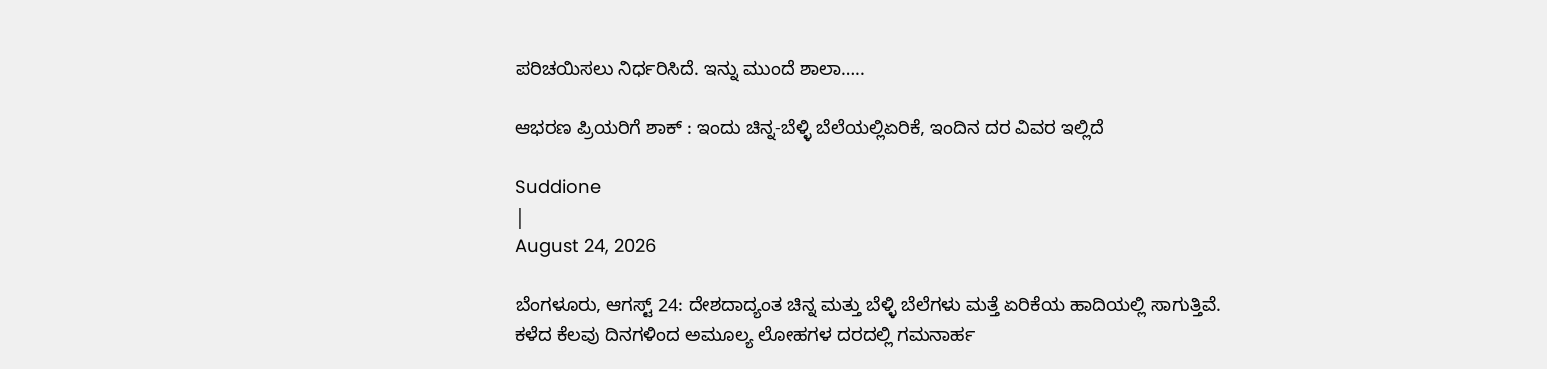ಪರಿಚಯಿಸಲು ನಿರ್ಧರಿಸಿದೆ. ಇನ್ನು ಮುಂದೆ ಶಾಲಾ…..

ಆಭರಣ ಪ್ರಿಯರಿಗೆ ಶಾಕ್ : ಇಂದು ಚಿನ್ನ-ಬೆಳ್ಳಿ ಬೆಲೆಯಲ್ಲಿಏರಿಕೆ, ಇಂದಿನ ದರ ವಿವರ ಇಲ್ಲಿದೆ

Suddione
|
August 24, 2026

ಬೆಂಗಳೂರು, ಆಗಸ್ಟ್ 24: ದೇಶದಾದ್ಯಂತ ಚಿನ್ನ ಮತ್ತು ಬೆಳ್ಳಿ ಬೆಲೆಗಳು ಮತ್ತೆ ಏರಿಕೆಯ ಹಾದಿಯಲ್ಲಿ ಸಾಗುತ್ತಿವೆ. ಕಳೆದ ಕೆಲವು ದಿನಗಳಿಂದ ಅಮೂಲ್ಯ ಲೋಹಗಳ ದರದಲ್ಲಿ ಗಮನಾರ್ಹ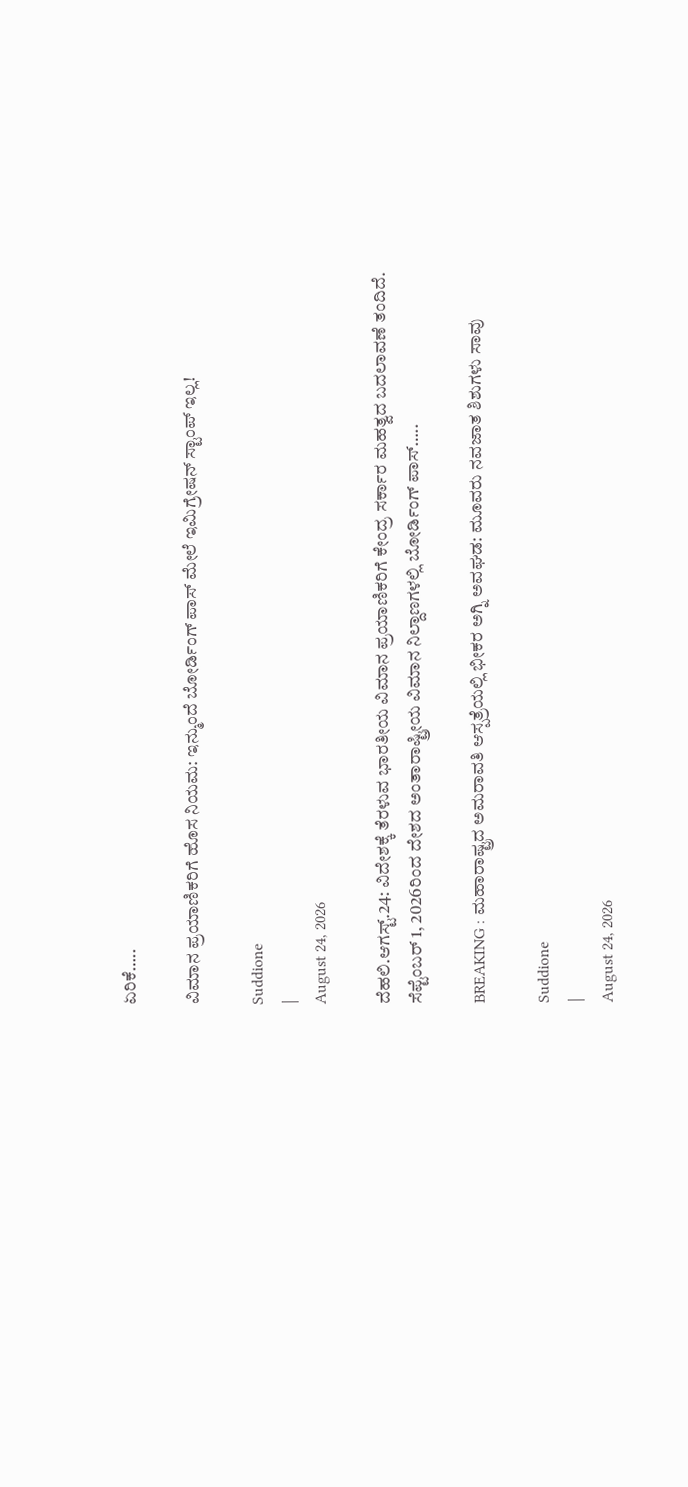ಏರಿಕೆ…..

ವಿಮಾನ ಪ್ರಯಾಣಿಕರಿಗೆ ಹೊಸ ನಿಯಮ: ಇನ್ಮುಂದೆ ಬೋರ್ಡಿಂಗ್ ಪಾಸ್ ಮೇಲೆ ಇಮಿಗ್ರೇಷನ್ ಸ್ಟಾಂಪ್ ಇಲ್ಲ!

Suddione
|
August 24, 2026

ದೆಹಲಿ.ಆಗಸ್ಟ್.24: ವಿದೇಶಕ್ಕೆ ತೆರಳುವ ಭಾರತೀಯ ವಿಮಾನ ಪ್ರಯಾಣಿಕರಿಗೆ ಕೇಂದ್ರ ಸರ್ಕಾರ ಮಹತ್ವದ ಬದಲಾವಣೆ ತಂದಿದೆ. ಸೆಪ್ಟೆಂಬರ್ 1, 2026ರಿಂದ ದೇಶದ ಅಂತಾರಾಷ್ಟ್ರೀಯ ವಿಮಾನ ನಿಲ್ದಾಣಗಳಲ್ಲಿ ಬೋರ್ಡಿಂಗ್ ಪಾಸ್…..

BREAKING : ಮಹಾರಾಷ್ಟ್ರದ ಅಮರಾವತಿ ಆಸ್ಪತ್ರೆಯಲ್ಲಿ ಭೀಕರ ಅಗ್ನಿ ಅವಘಡ: ಮೂವರು ನವಜಾತ ಶಿಶುಗಳು ಸಾವು

Suddione
|
August 24, 2026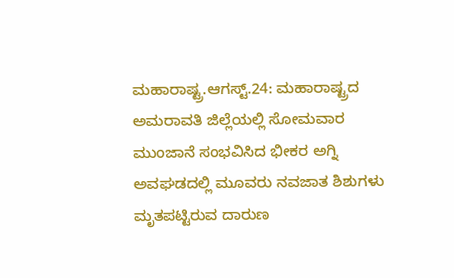ಮಹಾರಾಷ್ಟ್ರ.ಆಗಸ್ಟ್.24: ಮಹಾರಾಷ್ಟ್ರದ ಅಮರಾವತಿ ಜಿಲ್ಲೆಯಲ್ಲಿ ಸೋಮವಾರ ಮುಂಜಾನೆ ಸಂಭವಿಸಿದ ಭೀಕರ ಅಗ್ನಿ ಅವಘಡದಲ್ಲಿ ಮೂವರು ನವಜಾತ ಶಿಶುಗಳು ಮೃತಪಟ್ಟಿರುವ ದಾರುಣ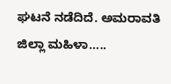ಘಟನೆ ನಡೆದಿದೆ. ಅಮರಾವತಿ ಜಿಲ್ಲಾ ಮಹಿಳಾ…..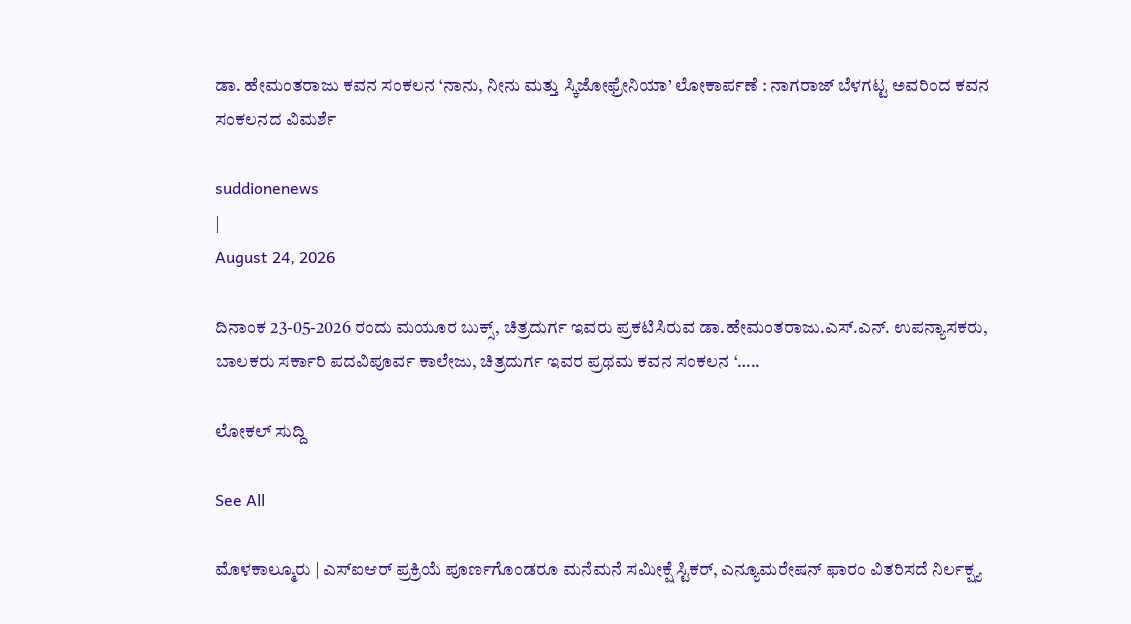ಡಾ. ಹೇಮಂತರಾಜು ಕವನ ಸಂಕಲನ ‘ನಾನು, ನೀನು ಮತ್ತು ಸ್ಕಿಜೋಫ್ರೇನಿಯಾ’ ಲೋಕಾರ್ಪಣೆ : ನಾಗರಾಜ್ ಬೆಳಗಟ್ಟ ಅವರಿಂದ ಕವನ ಸಂಕಲನದ ವಿಮರ್ಶೆ

suddionenews
|
August 24, 2026

ದಿನಾಂಕ 23-05-2026 ರಂದು ಮಯೂರ ಬುಕ್ಸ್, ಚಿತ್ರದುರ್ಗ ಇವರು ಪ್ರಕಟಿಸಿರುವ ಡಾ.ಹೇಮಂತರಾಜು.ಎಸ್.ಎನ್. ಉಪನ್ಯಾಸಕರು, ಬಾಲಕರು ಸರ್ಕಾರಿ ಪದವಿಪೂರ್ವ ಕಾಲೇಜು, ಚಿತ್ರದುರ್ಗ ಇವರ ಪ್ರಥಮ ಕವನ ಸಂಕಲನ ‘…..

ಲೋಕಲ್ ಸುದ್ದಿ

See All

ಮೊಳಕಾಲ್ಮೂರು | ಎಸ್‌ಐಆರ್ ಪ್ರಕ್ರಿಯೆ ಪೂರ್ಣಗೊಂಡರೂ ಮನೆಮನೆ ಸಮೀಕ್ಷೆ ಸ್ಟಿಕರ್, ಎನ್ಯೂಮರೇಷನ್ ಫಾರಂ ವಿತರಿಸದೆ ನಿರ್ಲಕ್ಷ್ಯ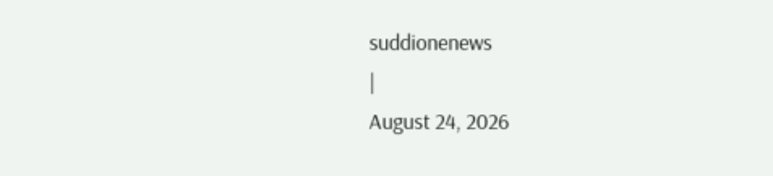suddionenews
|
August 24, 2026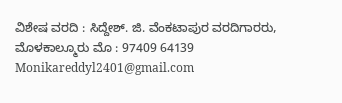ವಿಶೇಷ ವರದಿ : ಸಿದ್ದೇಶ್. ಜಿ. ವೆಂಕಟಾಪುರ ವರದಿಗಾರರು, ಮೊಳಕಾಲ್ಮೂರು ಮೊ : 97409 64139 Monikareddyl2401@gmail.com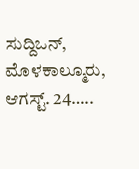ಸುದ್ದಿಒನ್, ಮೊಳಕಾಲ್ಮೂರು, ಆಗಸ್ಟ್. 24…..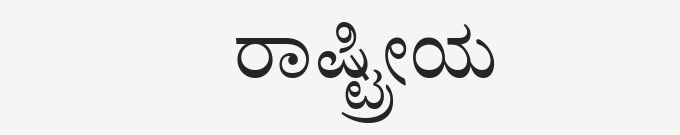ರಾಷ್ಟ್ರೀಯ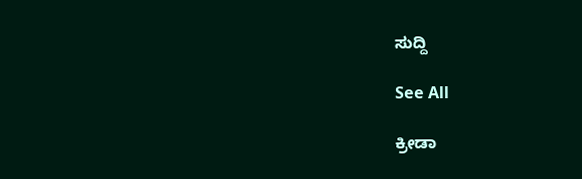ಸುದ್ದಿ

See All

ಕ್ರೀಡಾ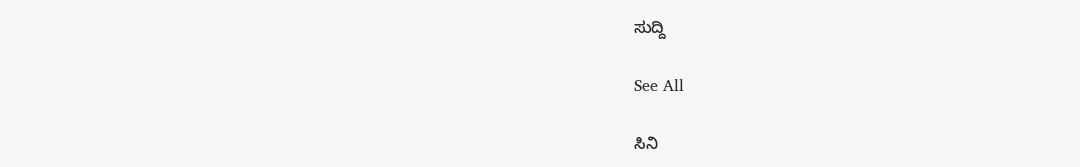ಸುದ್ದಿ

See All

ಸಿನಿ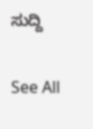ಸುದ್ದಿ

See All